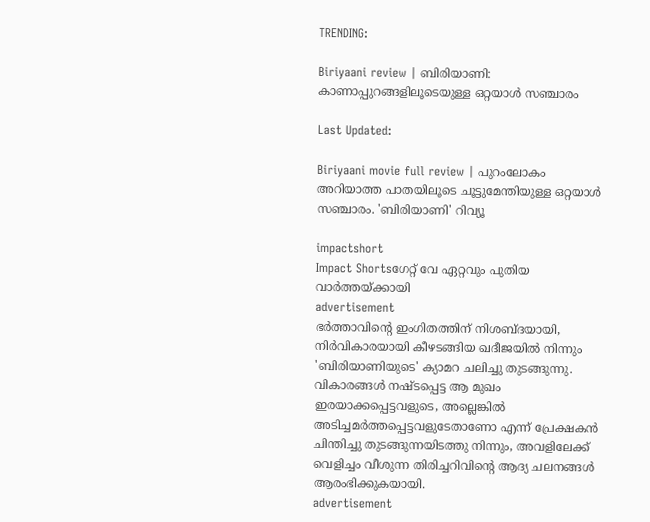TRENDING:

Biriyaani review | ബിരിയാണി: കാണാപ്പുറങ്ങളിലൂടെയുള്ള ഒറ്റയാൾ സഞ്ചാരം

Last Updated:

Biriyaani movie full review | പുറംലോകം അറിയാത്ത പാതയിലൂടെ ചൂട്ടുമേന്തിയുള്ള ഒറ്റയാൾ സഞ്ചാരം. 'ബിരിയാണി' റിവ്യൂ

impactshort
Impact Shortsഗേറ്റ് വേ ഏറ്റവും പുതിയ വാർത്തയ്ക്കായി
advertisement
ഭർത്താവിന്റെ ഇംഗിതത്തിന് നിശബ്ദയായി, നിർവികാരയായി കീഴടങ്ങിയ ഖദീജയിൽ നിന്നും 'ബിരിയാണിയുടെ' ക്യാമറ ചലിച്ചു തുടങ്ങുന്നു. വികാരങ്ങൾ നഷ്‌ടപ്പെട്ട ആ മുഖം ഇരയാക്കപ്പെട്ടവളുടെ, അല്ലെങ്കിൽ അടിച്ചമർത്തപ്പെട്ടവളുടേതാണോ എന്ന് പ്രേക്ഷകൻ ചിന്തിച്ചു തുടങ്ങുന്നയിടത്തു നിന്നും, അവളിലേക്ക്‌ വെളിച്ചം വീശുന്ന തിരിച്ചറിവിന്റെ ആദ്യ ചലനങ്ങൾ ആരംഭിക്കുകയായി.
advertisement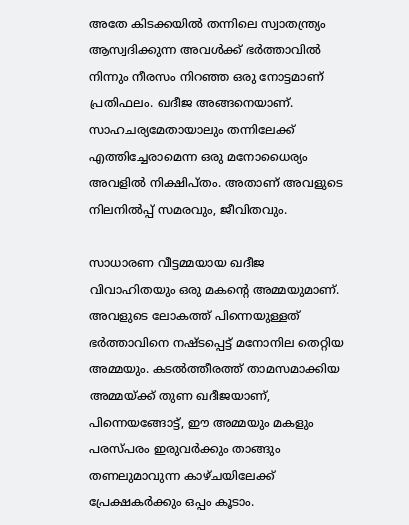അതേ കിടക്കയിൽ തന്നിലെ സ്വാതന്ത്ര്യം ആസ്വദിക്കുന്ന അവൾക്ക് ഭർത്താവിൽ നിന്നും നീരസം നിറഞ്ഞ ഒരു നോട്ടമാണ് പ്രതിഫലം. ഖദീജ അങ്ങനെയാണ്. സാഹചര്യമേതായാലും തന്നിലേക്ക് എത്തിച്ചേരാമെന്ന ഒരു മനോധൈര്യം അവളിൽ നിക്ഷിപ്തം. അതാണ് അവളുടെ നിലനിൽപ്പ് സമരവും, ജീവിതവും.

സാധാരണ വീട്ടമ്മയായ ഖദീജ വിവാഹിതയും ഒരു മകന്റെ അമ്മയുമാണ്. അവളുടെ ലോകത്ത് പിന്നെയുള്ളത് ഭർത്താവിനെ നഷ്‌ടപ്പെട്ട്‌ മനോനില തെറ്റിയ അമ്മയും. കടൽത്തീരത്ത് താമസമാക്കിയ അമ്മയ്ക്ക് തുണ ഖദീജയാണ്, പിന്നെയങ്ങോട്ട്, ഈ അമ്മയും മകളും പരസ്പരം ഇരുവർക്കും താങ്ങും തണലുമാവുന്ന കാഴ്ചയിലേക്ക് പ്രേക്ഷകർക്കും ഒപ്പം കൂടാം.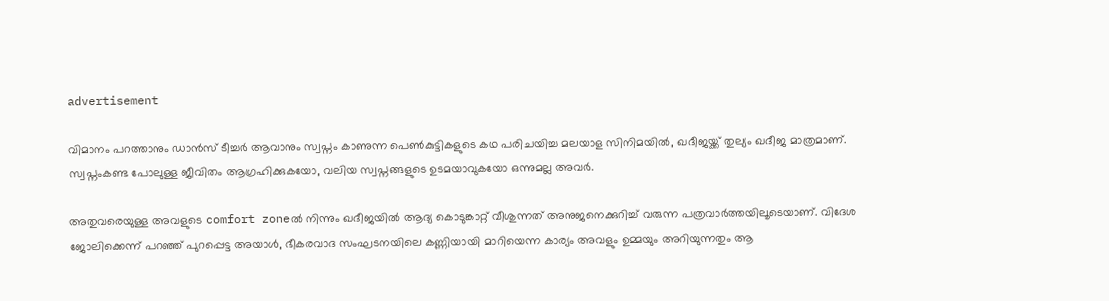advertisement

വിമാനം പറത്താനും ഡാൻസ് ടീച്ചർ ആവാനും സ്വപ്നം കാണുന്ന പെൺകുട്ടികളുടെ കഥ പരിചയിച്ച മലയാള സിനിമയിൽ, ഖദീജയ്ക്ക് തുല്യം ഖദീജ മാത്രമാണ്. സ്വപ്നംകണ്ട പോലുള്ള ജീവിതം ആഗ്രഹിക്കുകയോ, വലിയ സ്വപ്നങ്ങളുടെ ഉടമയാവുകയോ ഒന്നുമല്ല അവർ.

അതുവരെയുള്ള അവളുടെ comfort zoneൽ നിന്നും ഖദീജയിൽ ആദ്യ കൊടുങ്കാറ്റ്‌ വീശുന്നത് അനുജനെക്കുറിച്ച് വരുന്ന പത്രവാർത്തയിലൂടെയാണ്. വിദേശ ജോലിക്കെന്ന് പറഞ്ഞ് പുറപ്പെട്ട അയാൾ, ഭീകരവാദ സംഘടനയിലെ കണ്ണിയായി മാറിയെന്ന കാര്യം അവളും ഉമ്മയും അറിയുന്നതും ആ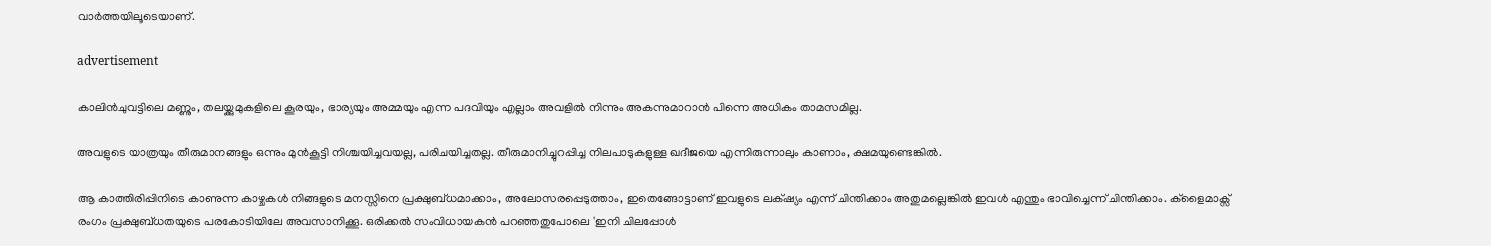വാർത്തയിലൂടെയാണ്.

advertisement

കാലിൻചുവട്ടിലെ മണ്ണും, തലയ്ക്കുമുകളിലെ കൂരയും, ഭാര്യയും അമ്മയും എന്ന പദവിയും എല്ലാം അവളിൽ നിന്നും അകന്നുമാറാൻ പിന്നെ അധികം താമസമില്ല.

അവളുടെ യാത്രയും തീരുമാനങ്ങളും ഒന്നും മുൻകൂട്ടി നിശ്ചയിച്ചവയല്ല, പരിചയിച്ചതല്ല. തീരുമാനിച്ചുറപ്പിച്ച നിലപാടുകളുള്ള ഖദീജയെ എന്നിരുന്നാലും കാണാം, ക്ഷമയുണ്ടെങ്കിൽ.

ആ കാത്തിരിപ്പിനിടെ കാണുന്ന കാഴ്ചകൾ നിങ്ങളുടെ മനസ്സിനെ പ്രക്ഷുബ്‌ധമാക്കാം, അലോസരപ്പെടുത്താം, ഇതെങ്ങോട്ടാണ് ഇവളുടെ ലക്‌ഷ്യം എന്ന് ചിന്തിക്കാം അതുമല്ലെങ്കിൽ ഇവൾ എന്തും ഭാവിച്ചെന്ന് ചിന്തിക്കാം. ക്ളൈമാക്സ് രംഗം പ്രക്ഷുബ്ധതയുടെ പരകോടിയിലേ അവസാനിക്കൂ. ഒരിക്കൽ സംവിധായകൻ പറഞ്ഞതുപോലെ 'ഇനി ചിലപ്പോൾ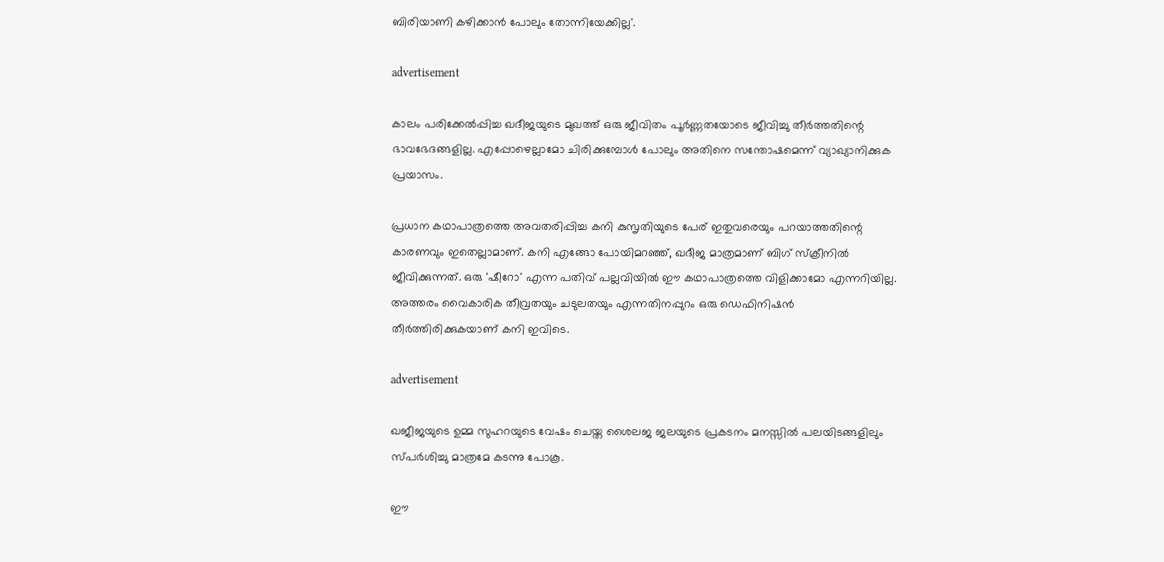ബിരിയാണി കഴിക്കാൻ പോലും തോന്നിയേക്കില്ല'.

advertisement

കാലം പരിക്കേൽപ്പിച്ച ഖദീജയുടെ മുഖത്ത് ഒരു ജീവിതം പൂർണ്ണതയോടെ ജീവിച്ചു തീർത്തതിന്റെ ഭാവഭേദങ്ങളില്ല. എപ്പോഴെല്ലാമോ ചിരിക്കുമ്പോൾ പോലും അതിനെ സന്തോഷമെന്ന് വ്യാഖ്യാനിക്കുക പ്രയാസം.

പ്രധാന കഥാപാത്രത്തെ അവതരിപ്പിച്ച കനി കുസൃതിയുടെ പേര് ഇതുവരെയും പറയാത്തതിന്റെ കാരണവും ഇതെല്ലാമാണ്. കനി എങ്ങോ പോയിമറഞ്ഞ്, ഖദീജ മാത്രമാണ് ബിഗ് സ്‌ക്രീനിൽ ജീവിക്കുന്നത്. ഒരു 'ഷീറോ' എന്ന പതിവ് പല്ലവിയിൽ ഈ കഥാപാത്രത്തെ വിളിക്കാമോ എന്നറിയില്ല. അത്തരം വൈകാരിക തീവ്രതയും ചടുലതയും എന്നതിനപ്പുറം ഒരു ഡെഫിനിഷൻ തീർത്തിരിക്കുകയാണ് കനി ഇവിടെ.

advertisement

ഖജീജയുടെ ഉമ്മ സുഹറയുടെ വേഷം ചെയ്ത ശൈലജ ജലയുടെ പ്രകടനം മനസ്സിൽ പലയിടങ്ങളിലും സ്പർശിച്ചു മാത്രമേ കടന്നു പോകൂ.

ഈ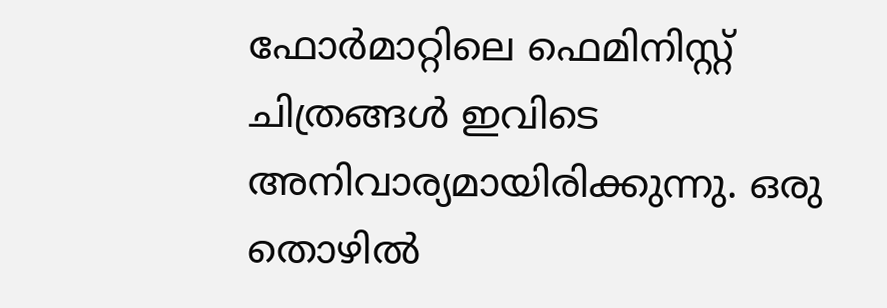ഫോർമാറ്റിലെ ഫെമിനിസ്റ്റ് ചിത്രങ്ങൾ ഇവിടെ അനിവാര്യമായിരിക്കുന്നു. ഒരു തൊഴിൽ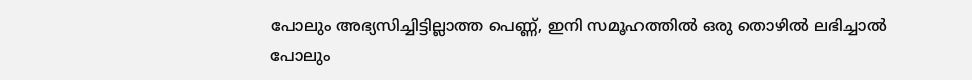പോലും അഭ്യസിച്ചിട്ടില്ലാത്ത പെണ്ണ്, ഇനി സമൂഹത്തിൽ ഒരു തൊഴിൽ ലഭിച്ചാൽ പോലും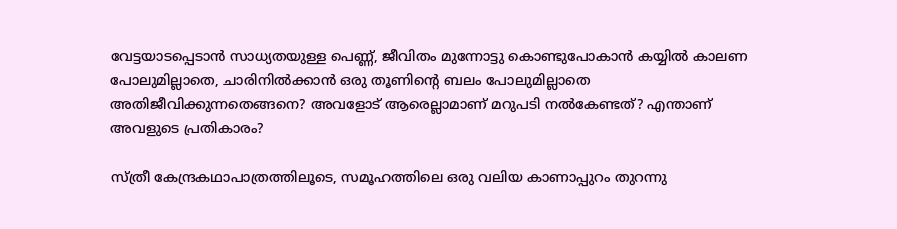വേട്ടയാടപ്പെടാൻ സാധ്യതയുള്ള പെണ്ണ്, ജീവിതം മുന്നോട്ടു കൊണ്ടുപോകാൻ കയ്യിൽ കാലണ പോലുമില്ലാതെ, ചാരിനിൽക്കാൻ ഒരു തൂണിന്റെ ബലം പോലുമില്ലാതെ അതിജീവിക്കുന്നതെങ്ങനെ? അവളോട് ആരെല്ലാമാണ് മറുപടി നൽകേണ്ടത്? എന്താണ് അവളുടെ പ്രതികാരം?

സ്ത്രീ കേന്ദ്രകഥാപാത്രത്തിലൂടെ, സമൂഹത്തിലെ ഒരു വലിയ കാണാപ്പുറം തുറന്നു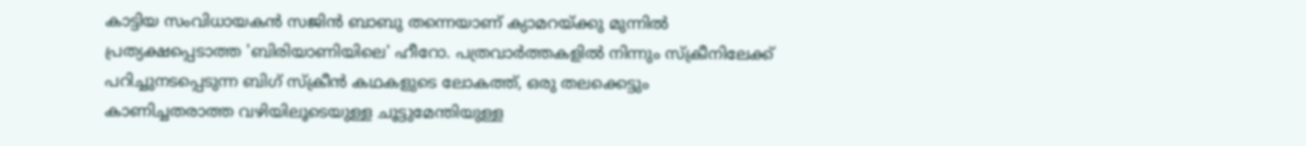കാട്ടിയ സംവിധായകൻ സജിൻ ബാബു തന്നെയാണ് ക്യാമറയ്ക്കു മുന്നിൽ പ്രത്യക്ഷപ്പെടാത്ത 'ബിരിയാണിയിലെ' ഹീറോ. പത്രവാർത്തകളിൽ നിന്നും സ്ക്രീനിലേക്ക് പറിച്ചുനടപ്പെടുന്ന ബിഗ് സ്ക്രീൻ കഥകളുടെ ലോകത്ത്, ഒരു തലക്കെട്ടും കാണിച്ചതരാത്ത വഴിയിലൂടെയുള്ള ചൂട്ടുമേന്തിയുള്ള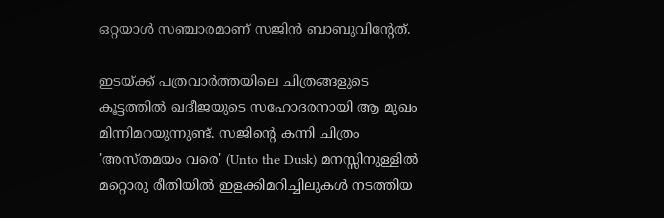ഒറ്റയാൾ സഞ്ചാരമാണ് സജിൻ ബാബുവിന്റേത്.

ഇടയ്ക്ക് പത്രവാർത്തയിലെ ചിത്രങ്ങളുടെ കൂട്ടത്തിൽ ഖദീജയുടെ സഹോദരനായി ആ മുഖം മിന്നിമറയുന്നുണ്ട്. സജിന്റെ കന്നി ചിത്രം 'അസ്തമയം വരെ' (Unto the Dusk) മനസ്സിനുള്ളിൽ മറ്റൊരു രീതിയിൽ ഇളക്കിമറിച്ചിലുകൾ നടത്തിയ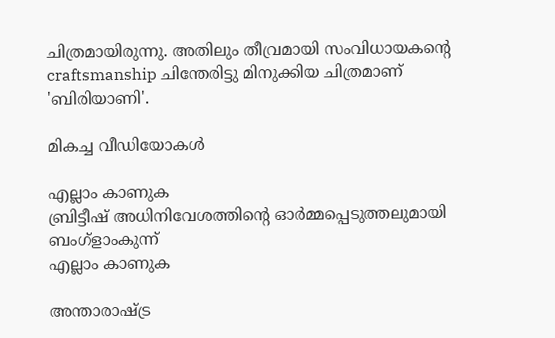ചിത്രമായിരുന്നു. അതിലും തീവ്രമായി സംവിധായകന്റെ craftsmanship ചിന്തേരിട്ടു മിനുക്കിയ ചിത്രമാണ് 'ബിരിയാണി'.

മികച്ച വീഡിയോകൾ

എല്ലാം കാണുക
ബ്രിട്ടീഷ് അധിനിവേശത്തിൻ്റെ ഓർമ്മപ്പെടുത്തലുമായി ബംഗ്ളാംകുന്ന്
എല്ലാം കാണുക

അന്താരാഷ്ട്ര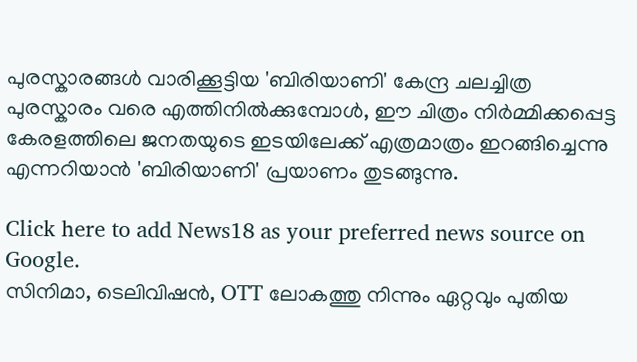പുരസ്കാരങ്ങൾ വാരിക്കൂട്ടിയ 'ബിരിയാണി' കേന്ദ്ര ചലച്ചിത്ര പുരസ്കാരം വരെ എത്തിനിൽക്കുമ്പോൾ, ഈ ചിത്രം നിർമ്മിക്കപ്പെട്ട കേരളത്തിലെ ജനതയുടെ ഇടയിലേക്ക് എത്രമാത്രം ഇറങ്ങിച്ചെന്നു എന്നറിയാൻ 'ബിരിയാണി' പ്രയാണം തുടങ്ങുന്നു.

Click here to add News18 as your preferred news source on Google.
സിനിമാ, ടെലിവിഷൻ, OTT ലോകത്തു നിന്നും ഏറ്റവും പുതിയ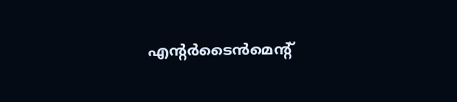എന്റർടൈൻമെന്റ്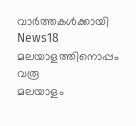വാർത്തകൾക്കായി News18 മലയാളത്തിനൊപ്പം വരൂ
മലയാളം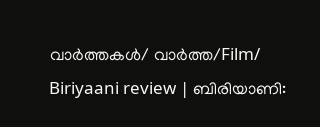വാർത്തകൾ/ വാർത്ത/Film/
Biriyaani review | ബിരിയാണി: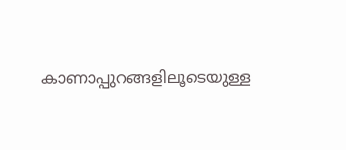കാണാപ്പുറങ്ങളിലൂടെയുള്ള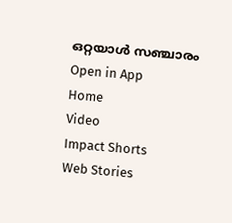ഒറ്റയാൾ സഞ്ചാരം
Open in App
Home
Video
Impact Shorts
Web Stories